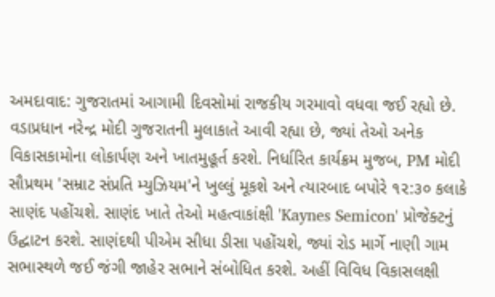અમદાવાદ: ગુજરાતમાં આગામી દિવસોમાં રાજકીય ગરમાવો વધવા જઈ રહ્યો છે. વડાપ્રધાન નરેન્દ્ર મોદી ગુજરાતની મુલાકાતે આવી રહ્યા છે, જ્યાં તેઓ અનેક વિકાસકામોના લોકાર્પણ અને ખાતમુહૂર્ત કરશે. નિર્ધારિત કાર્યક્રમ મુજબ, PM મોદી સૌપ્રથમ 'સમ્રાટ સંપ્રતિ મ્યુઝિયમ'ને ખુલ્લું મૂકશે અને ત્યારબાદ બપોરે ૧૨:૩૦ કલાકે સાણંદ પહોંચશે. સાણંદ ખાતે તેઓ મહત્વાકાંક્ષી 'Kaynes Semicon' પ્રોજેક્ટનું ઉદ્ઘાટન કરશે. સાણંદથી પીએમ સીધા ડીસા પહોંચશે, જ્યાં રોડ માર્ગે નાણી ગામ સભાસ્થળે જઈ જંગી જાહેર સભાને સંબોધિત કરશે. અહીં વિવિધ વિકાસલક્ષી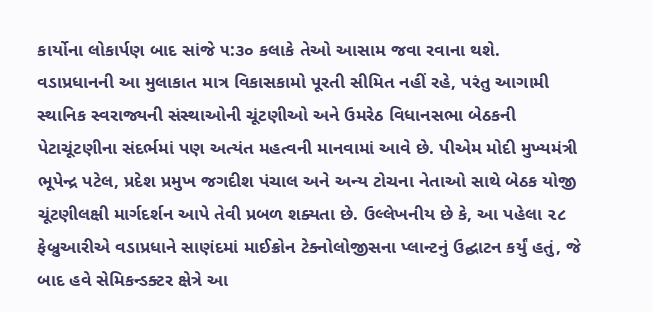કાર્યોના લોકાર્પણ બાદ સાંજે ૫:૩૦ કલાકે તેઓ આસામ જવા રવાના થશે.
વડાપ્રધાનની આ મુલાકાત માત્ર વિકાસકામો પૂરતી સીમિત નહીં રહે, પરંતુ આગામી સ્થાનિક સ્વરાજ્યની સંસ્થાઓની ચૂંટણીઓ અને ઉમરેઠ વિધાનસભા બેઠકની પેટાચૂંટણીના સંદર્ભમાં પણ અત્યંત મહત્વની માનવામાં આવે છે. પીએમ મોદી મુખ્યમંત્રી ભૂપેન્દ્ર પટેલ, પ્રદેશ પ્રમુખ જગદીશ પંચાલ અને અન્ય ટોચના નેતાઓ સાથે બેઠક યોજી ચૂંટણીલક્ષી માર્ગદર્શન આપે તેવી પ્રબળ શક્યતા છે. ઉલ્લેખનીય છે કે, આ પહેલા ૨૮ ફેબ્રુઆરીએ વડાપ્રધાને સાણંદમાં માઈક્રોન ટેક્નોલોજીસના પ્લાન્ટનું ઉદ્ઘાટન કર્યું હતું, જે બાદ હવે સેમિકન્ડક્ટર ક્ષેત્રે આ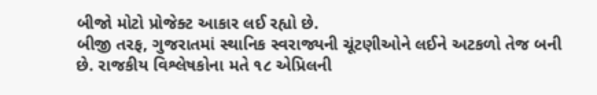બીજો મોટો પ્રોજેક્ટ આકાર લઈ રહ્યો છે.
બીજી તરફ, ગુજરાતમાં સ્થાનિક સ્વરાજ્યની ચૂંટણીઓને લઈને અટકળો તેજ બની છે. રાજકીય વિશ્લેષકોના મતે ૧૮ એપ્રિલની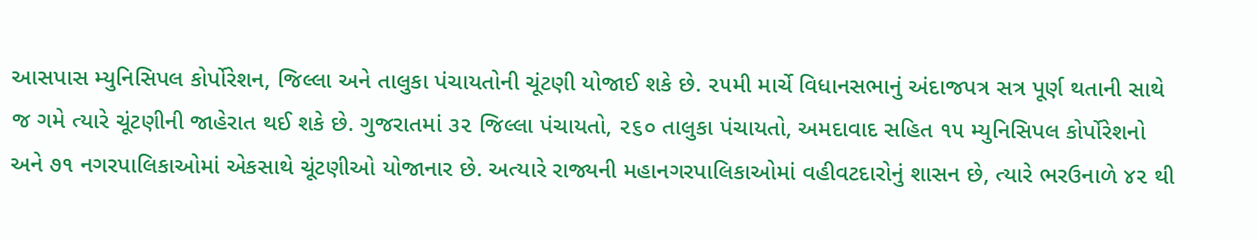આસપાસ મ્યુનિસિપલ કોર્પોરેશન, જિલ્લા અને તાલુકા પંચાયતોની ચૂંટણી યોજાઈ શકે છે. ૨૫મી માર્ચે વિધાનસભાનું અંદાજપત્ર સત્ર પૂર્ણ થતાની સાથે જ ગમે ત્યારે ચૂંટણીની જાહેરાત થઈ શકે છે. ગુજરાતમાં ૩૨ જિલ્લા પંચાયતો, ૨૬૦ તાલુકા પંચાયતો, અમદાવાદ સહિત ૧૫ મ્યુનિસિપલ કોર્પોરેશનો અને ૭૧ નગરપાલિકાઓમાં એકસાથે ચૂંટણીઓ યોજાનાર છે. અત્યારે રાજ્યની મહાનગરપાલિકાઓમાં વહીવટદારોનું શાસન છે, ત્યારે ભરઉનાળે ૪૨ થી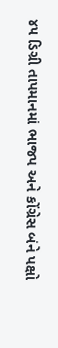૪૫ ડિગ્રી તાપમાનમાં ભાજપ અને કોંગ્રેસ બંને પક્ષો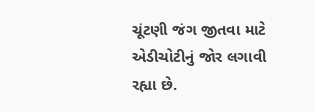ચૂંટણી જંગ જીતવા માટે એડીચોટીનું જોર લગાવી રહ્યા છે.